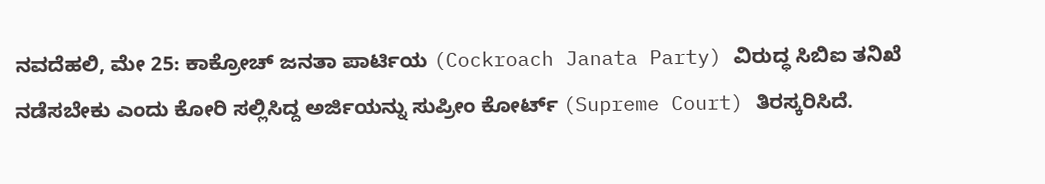ನವದೆಹಲಿ, ಮೇ 25: ಕಾಕ್ರೋಚ್ ಜನತಾ ಪಾರ್ಟಿಯ (Cockroach Janata Party) ವಿರುದ್ಧ ಸಿಬಿಐ ತನಿಖೆ ನಡೆಸಬೇಕು ಎಂದು ಕೋರಿ ಸಲ್ಲಿಸಿದ್ದ ಅರ್ಜಿಯನ್ನು ಸುಪ್ರೀಂ ಕೋರ್ಟ್ (Supreme Court) ತಿರಸ್ಕರಿಸಿದೆ.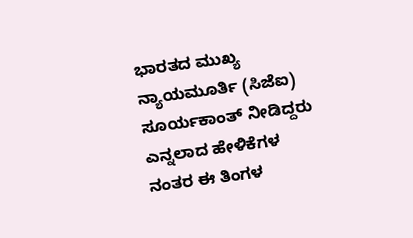ಭಾರತದ ಮುಖ್ಯ ನ್ಯಾಯಮೂರ್ತಿ (ಸಿಜೆಐ) ಸೂರ್ಯಕಾಂತ್ ನೀಡಿದ್ದರು ಎನ್ನಲಾದ ಹೇಳಿಕೆಗಳ ನಂತರ ಈ ತಿಂಗಳ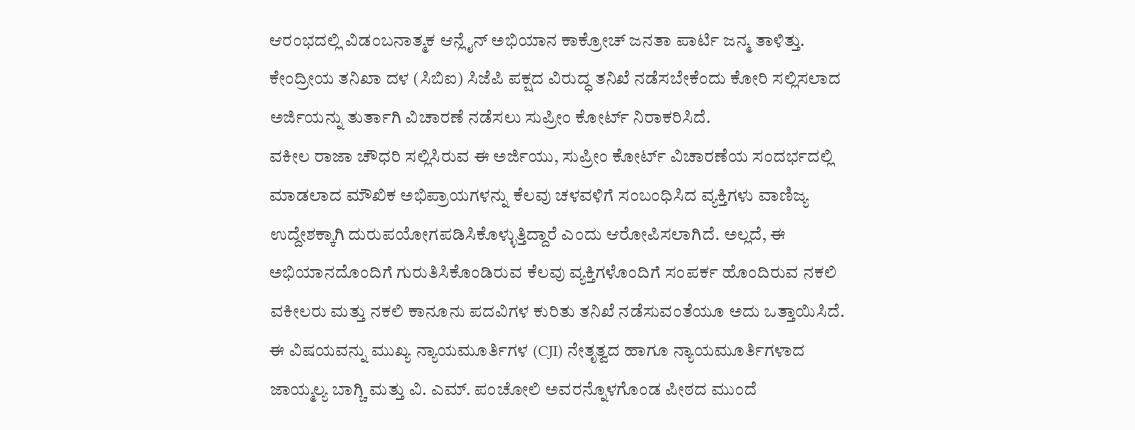ಆರಂಭದಲ್ಲಿ ವಿಡಂಬನಾತ್ಮಕ ಆನ್ಲೈನ್ ಅಭಿಯಾನ ಕಾಕ್ರೋಚ್ ಜನತಾ ಪಾರ್ಟಿ ಜನ್ಮ ತಾಳಿತ್ತು. ಕೇಂದ್ರೀಯ ತನಿಖಾ ದಳ (ಸಿಬಿಐ) ಸಿಜೆಪಿ ಪಕ್ಷದ ವಿರುದ್ಧ ತನಿಖೆ ನಡೆಸಬೇಕೆಂದು ಕೋರಿ ಸಲ್ಲಿಸಲಾದ ಅರ್ಜಿಯನ್ನು ತುರ್ತಾಗಿ ವಿಚಾರಣೆ ನಡೆಸಲು ಸುಪ್ರೀಂ ಕೋರ್ಟ್ ನಿರಾಕರಿಸಿದೆ.
ವಕೀಲ ರಾಜಾ ಚೌಧರಿ ಸಲ್ಲಿಸಿರುವ ಈ ಅರ್ಜಿಯು, ಸುಪ್ರೀಂ ಕೋರ್ಟ್ ವಿಚಾರಣೆಯ ಸಂದರ್ಭದಲ್ಲಿ ಮಾಡಲಾದ ಮೌಖಿಕ ಅಭಿಪ್ರಾಯಗಳನ್ನು ಕೆಲವು ಚಳವಳಿಗೆ ಸಂಬಂಧಿಸಿದ ವ್ಯಕ್ತಿಗಳು ವಾಣಿಜ್ಯ ಉದ್ದೇಶಕ್ಕಾಗಿ ದುರುಪಯೋಗಪಡಿಸಿಕೊಳ್ಳುತ್ತಿದ್ದಾರೆ ಎಂದು ಆರೋಪಿಸಲಾಗಿದೆ. ಅಲ್ಲದೆ, ಈ ಅಭಿಯಾನದೊಂದಿಗೆ ಗುರುತಿಸಿಕೊಂಡಿರುವ ಕೆಲವು ವ್ಯಕ್ತಿಗಳೊಂದಿಗೆ ಸಂಪರ್ಕ ಹೊಂದಿರುವ ನಕಲಿ ವಕೀಲರು ಮತ್ತು ನಕಲಿ ಕಾನೂನು ಪದವಿಗಳ ಕುರಿತು ತನಿಖೆ ನಡೆಸುವಂತೆಯೂ ಅದು ಒತ್ತಾಯಿಸಿದೆ.
ಈ ವಿಷಯವನ್ನು ಮುಖ್ಯ ನ್ಯಾಯಮೂರ್ತಿಗಳ (CJI) ನೇತೃತ್ವದ ಹಾಗೂ ನ್ಯಾಯಮೂರ್ತಿಗಳಾದ ಜಾಯ್ಮಲ್ಯ ಬಾಗ್ಚಿ ಮತ್ತು ವಿ. ಎಮ್. ಪಂಚೋಲಿ ಅವರನ್ನೊಳಗೊಂಡ ಪೀಠದ ಮುಂದೆ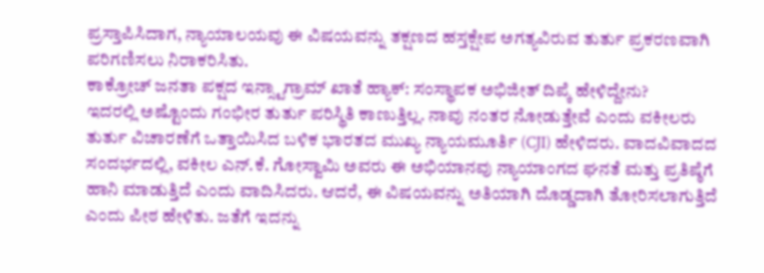ಪ್ರಸ್ತಾಪಿಸಿದಾಗ, ನ್ಯಾಯಾಲಯವು ಈ ವಿಷಯವನ್ನು ತಕ್ಷಣದ ಹಸ್ತಕ್ಷೇಪ ಅಗತ್ಯವಿರುವ ತುರ್ತು ಪ್ರಕರಣವಾಗಿ ಪರಿಗಣಿಸಲು ನಿರಾಕರಿಸಿತು.
ಕಾಕ್ರೋಚ್ ಜನತಾ ಪಕ್ಷದ ಇನ್ಸ್ಟಾಗ್ರಾಮ್ ಖಾತೆ ಹ್ಯಾಕ್: ಸಂಸ್ಥಾಪಕ ಅಭಿಜೀತ್ ದಿಪ್ಕೆ ಹೇಳಿದ್ದೇನು?
ಇದರಲ್ಲಿ ಅಷ್ಟೊಂದು ಗಂಭೀರ ತುರ್ತು ಪರಿಸ್ಥಿತಿ ಕಾಣುತ್ತಿಲ್ಲ. ನಾವು ನಂತರ ನೋಡುತ್ತೇವೆ ಎಂದು ವಕೀಲರು ತುರ್ತು ವಿಚಾರಣೆಗೆ ಒತ್ತಾಯಿಸಿದ ಬಳಿಕ ಭಾರತದ ಮುಖ್ಯ ನ್ಯಾಯಮೂರ್ತಿ (CJI) ಹೇಳಿದರು. ವಾದವಿವಾದದ ಸಂದರ್ಭದಲ್ಲಿ, ವಕೀಲ ಎನ್.ಕೆ. ಗೋಸ್ವಾಮಿ ಅವರು ಈ ಅಭಿಯಾನವು ನ್ಯಾಯಾಂಗದ ಘನತೆ ಮತ್ತು ಪ್ರತಿಷ್ಠೆಗೆ ಹಾನಿ ಮಾಡುತ್ತಿದೆ ಎಂದು ವಾದಿಸಿದರು. ಆದರೆ, ಈ ವಿಷಯವನ್ನು ಅತಿಯಾಗಿ ದೊಡ್ಡದಾಗಿ ತೋರಿಸಲಾಗುತ್ತಿದೆ ಎಂದು ಪೀಠ ಹೇಳಿತು. ಜತೆಗೆ ಇದನ್ನು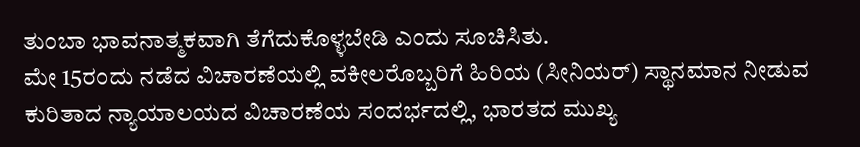ತುಂಬಾ ಭಾವನಾತ್ಮಕವಾಗಿ ತೆಗೆದುಕೊಳ್ಳಬೇಡಿ ಎಂದು ಸೂಚಿಸಿತು.
ಮೇ 15ರಂದು ನಡೆದ ವಿಚಾರಣೆಯಲ್ಲಿ ವಕೀಲರೊಬ್ಬರಿಗೆ ಹಿರಿಯ (ಸೀನಿಯರ್) ಸ್ಥಾನಮಾನ ನೀಡುವ ಕುರಿತಾದ ನ್ಯಾಯಾಲಯದ ವಿಚಾರಣೆಯ ಸಂದರ್ಭದಲ್ಲಿ, ಭಾರತದ ಮುಖ್ಯ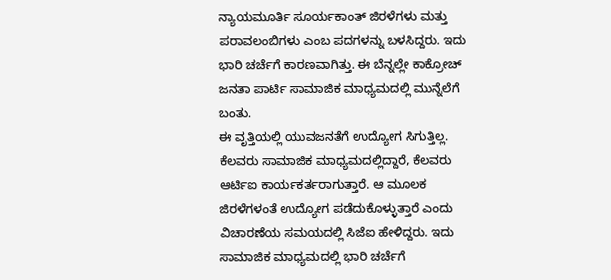ನ್ಯಾಯಮೂರ್ತಿ ಸೂರ್ಯಕಾಂತ್ ಜಿರಳೆಗಳು ಮತ್ತು ಪರಾವಲಂಬಿಗಳು ಎಂಬ ಪದಗಳನ್ನು ಬಳಸಿದ್ದರು. ಇದು ಭಾರಿ ಚರ್ಚೆಗೆ ಕಾರಣವಾಗಿತ್ತು. ಈ ಬೆನ್ನಲ್ಲೇ ಕಾಕ್ರೋಚ್ ಜನತಾ ಪಾರ್ಟಿ ಸಾಮಾಜಿಕ ಮಾಧ್ಯಮದಲ್ಲಿ ಮುನ್ನೆಲೆಗೆ ಬಂತು.
ಈ ವೃತ್ತಿಯಲ್ಲಿ ಯುವಜನತೆಗೆ ಉದ್ಯೋಗ ಸಿಗುತ್ತಿಲ್ಲ. ಕೆಲವರು ಸಾಮಾಜಿಕ ಮಾಧ್ಯಮದಲ್ಲಿದ್ದಾರೆ, ಕೆಲವರು ಆರ್ಟಿಐ ಕಾರ್ಯಕರ್ತರಾಗುತ್ತಾರೆ. ಆ ಮೂಲಕ ಜಿರಳೆಗಳಂತೆ ಉದ್ಯೋಗ ಪಡೆದುಕೊಳ್ಳುತ್ತಾರೆ ಎಂದು ವಿಚಾರಣೆಯ ಸಮಯದಲ್ಲಿ ಸಿಜೆಐ ಹೇಳಿದ್ದರು. ಇದು ಸಾಮಾಜಿಕ ಮಾಧ್ಯಮದಲ್ಲಿ ಭಾರಿ ಚರ್ಚೆಗೆ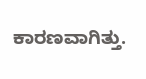ಕಾರಣವಾಗಿತ್ತು.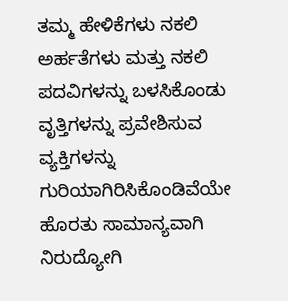ತಮ್ಮ ಹೇಳಿಕೆಗಳು ನಕಲಿ ಅರ್ಹತೆಗಳು ಮತ್ತು ನಕಲಿ ಪದವಿಗಳನ್ನು ಬಳಸಿಕೊಂಡು ವೃತ್ತಿಗಳನ್ನು ಪ್ರವೇಶಿಸುವ ವ್ಯಕ್ತಿಗಳನ್ನು ಗುರಿಯಾಗಿರಿಸಿಕೊಂಡಿವೆಯೇ ಹೊರತು ಸಾಮಾನ್ಯವಾಗಿ ನಿರುದ್ಯೋಗಿ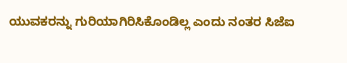ಯುವಕರನ್ನು ಗುರಿಯಾಗಿರಿಸಿಕೊಂಡಿಲ್ಲ ಎಂದು ನಂತರ ಸಿಜೆಐ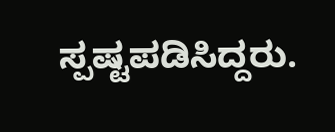ಸ್ಪಷ್ಟಪಡಿಸಿದ್ದರು.